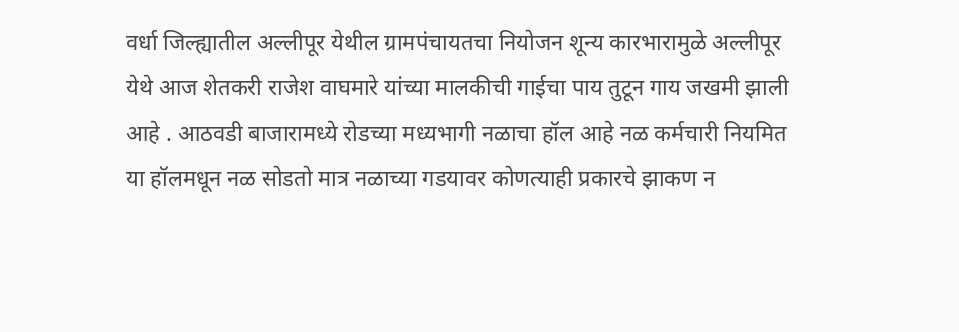वर्धा जिल्ह्यातील अल्लीपूर येथील ग्रामपंचायतचा नियोजन शून्य कारभारामुळे अल्लीपूर येथे आज शेतकरी राजेश वाघमारे यांच्या मालकीची गाईचा पाय तुटून गाय जखमी झाली आहे . आठवडी बाजारामध्ये रोडच्या मध्यभागी नळाचा हॉल आहे नळ कर्मचारी नियमित या हॉलमधून नळ सोडतो मात्र नळाच्या गडयावर कोणत्याही प्रकारचे झाकण न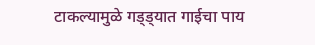टाकल्यामुळे गड्ड्यात गाईचा पाय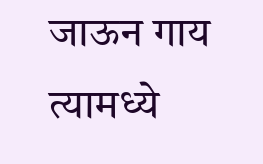जाऊन गाय त्यामध्ये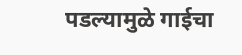पडल्यामुळे गाईचा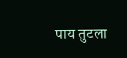पाय तुटला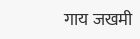गाय जखमी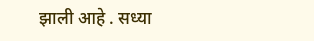झाली आहे . सध्या